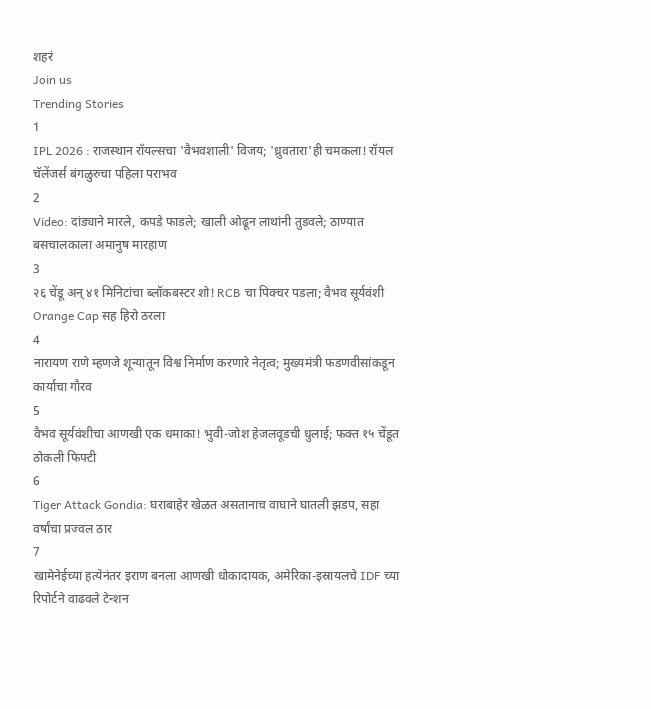शहरं
Join us
Trending Stories
1
IPL 2026 : राजस्थान रॉयल्सचा 'वैभवशाली' विजय; 'ध्रुवतारा'ही चमकला! रॉयल चॅलेंजर्स बंगळुरुचा पहिला पराभव
2
Video: दांड्याने मारले, कपडे फाडले; खाली ओढून लाथांनी तुडवले; ठाण्यात बसचालकाला अमानुष मारहाण
3
२६ चेंडू अन् ४१ मिनिटांचा ब्लॉकबस्टर शो! RCB चा पिक्चर पडला; वैभव सूर्यवंशी Orange Cap सह हिरो ठरला
4
नारायण राणे म्हणजे शून्यातून विश्व निर्माण करणारे नेतृत्व; मुख्यमंत्री फडणवीसांकडून कार्याचा गौरव
5
वैभव सूर्यवंशीचा आणखी एक धमाका! भुवी-जोश हेजलवूडची धुलाई; फक्त १५ चेंडूत ठोकली फिफ्टी
6
Tiger Attack Gondia: घराबाहेर खेळत असतानाच वाघाने घातली झडप, सहा वर्षांचा प्रज्वल ठार
7
खामेनेईच्या हत्येनंतर इराण बनला आणखी धोकादायक, अमेरिका-इस्रायलचे IDF च्या रिपोर्टने वाढवले टेन्शन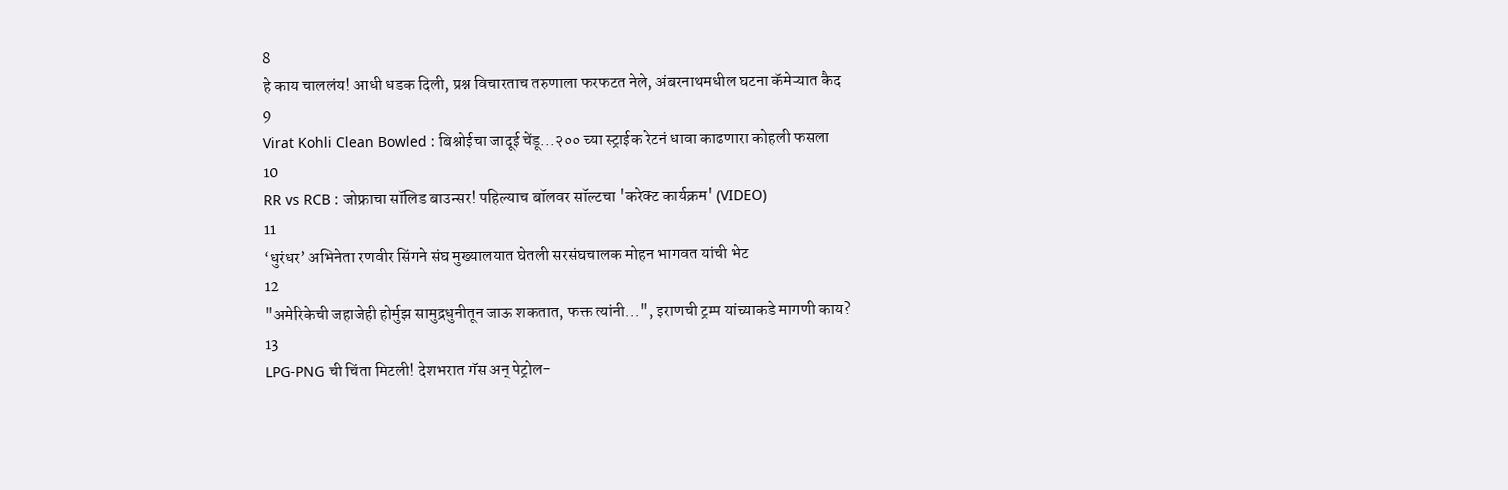8
हे काय चाललंय! आधी धडक दिली, प्रश्न विचारताच तरुणाला फरफटत नेले, अंबरनाथमधील घटना कॅमेऱ्यात कैद
9
Virat Kohli Clean Bowled : बिश्नोईचा जादूई चेंडू...२०० च्या स्ट्राईक रेटनं धावा काढणारा कोहली फसला
10
RR vs RCB : जोफ्राचा सॉलिड बाउन्सर! पहिल्याच बॉलवर सॉल्टचा 'करेक्ट कार्यक्रम' (VIDEO)
11
‘धुरंधर’ अभिनेता रणवीर सिंगने संघ मुख्यालयात घेतली सरसंघचालक मोहन भागवत यांची भेट
12
"अमेरिकेची जहाजेही होर्मुझ सामुद्रधुनीतून जाऊ शकतात, फक्त त्यांनी...", इराणची ट्रम्प यांच्याकडे मागणी काय?
13
LPG-PNG ची चिंता मिटली! देशभरात गॅस अन् पेट्रोल-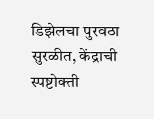डिझेलचा पुरवठा सुरळीत, केंद्राची स्पष्टोक्ती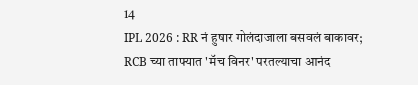14
IPL 2026 : RR नं हुषार गोलंदाजाला बसवलं बाकावर; RCB च्या ताफ्यात 'मॅच विनर' परतल्याचा आनंद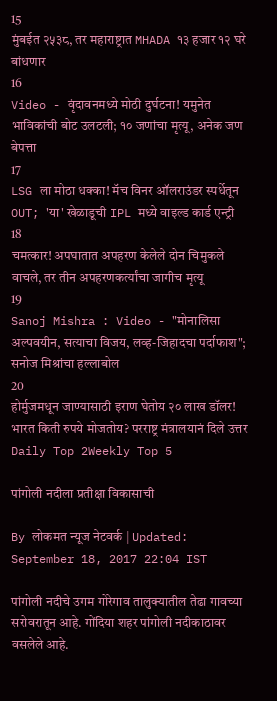15
मुंबईत २५३८, तर महाराष्ट्रात MHADA १३ हजार १२ घरे बांधणार
16
Video - वृंदावनमध्ये मोठी दुर्घटना! यमुनेत भाविकांची बोट उलटली; १० जणांचा मृत्यू, अनेक जण बेपत्ता
17
LSG ला मोठा धक्का! मॅच विनर ऑलराउंडर स्पर्धेतून OUT; 'या' खेळाडूची IPL मध्ये वाइल्ड कार्ड एन्ट्री
18
चमत्कार! अपघातात अपहरण केलेले दोन चिमुकले वाचले, तर तीन अपहरणकर्त्यांचा जागीच मृत्यू
19
Sanoj Mishra : Video - "मोनालिसा अल्पवयीन, सत्याचा विजय, लव्ह-जिहादचा पर्दाफाश"; सनोज मिश्रांचा हल्लाबोल
20
होर्मुजमधून जाण्यासाठी इराण घेतोय २० लाख डॉलर! भारत किती रुपये मोजतोय? परराष्ट्र मंत्रालयानं दिले उत्तर
Daily Top 2Weekly Top 5

पांगोली नदीला प्रतीक्षा विकासाची

By लोकमत न्यूज नेटवर्क | Updated: September 18, 2017 22:04 IST

पांगोली नदीचे उगम गोरेगाव तालुक्यातील तेढा गावच्या सरोवरातून आहे. गोंदिया शहर पांगोली नदीकाठावर वसलेले आहे.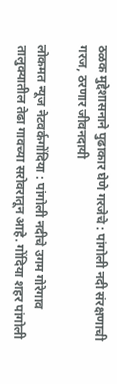ठळक मुद्देशासनाने पुढाकार घेणे गरजेचे : पांगोली नदी संरक्षणाची गरज, ठरणार जीवनदायी

लोकमत न्यूज नेटवर्कगोंदिया : पांगोली नदीचे उगम गोरेगाव तालुक्यातील तेढा गावच्या सरोवरातून आहे. गोंदिया शहर पांगोली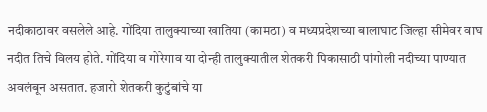नदीकाठावर वसलेले आहे. गोंदिया तालुक्याच्या खातिया (कामठा) व मध्यप्रदेशच्या बालाघाट जिल्हा सीमेवर वाघ नदीत तिचे विलय होते. गोंदिया व गोरेगाव या दोन्ही तालुक्यातील शेतकरी पिकासाठी पांगोली नदीच्या पाण्यात अवलंबून असतात. हजारो शेतकरी कुटुंबांचे या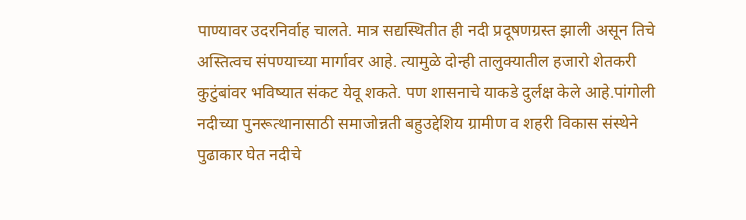पाण्यावर उदरनिर्वाह चालते. मात्र सद्यस्थितीत ही नदी प्रदूषणग्रस्त झाली असून तिचे अस्तित्वच संपण्याच्या मार्गावर आहे. त्यामुळे दोन्ही तालुक्यातील हजारो शेतकरी कुटुंबांवर भविष्यात संकट येवू शकते. पण शासनाचे याकडे दुर्लक्ष केले आहे.पांगोली नदीच्या पुनरूत्थानासाठी समाजोन्नती बहुउद्देशिय ग्रामीण व शहरी विकास संस्थेने पुढाकार घेत नदीचे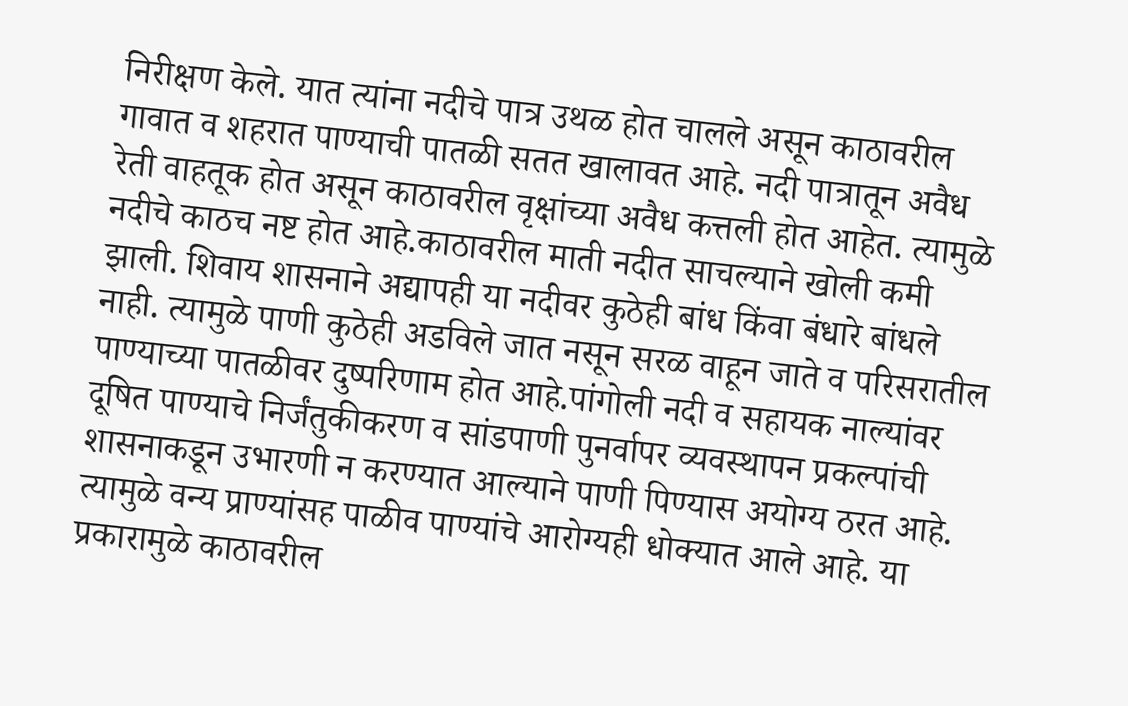निरीक्षण केले. यात त्यांना नदीचे पात्र उथळ होत चालले असून काठावरील गावात व शहरात पाण्याची पातळी सतत खालावत आहे. नदी पात्रातून अवैध रेती वाहतूक होत असून काठावरील वृक्षांच्या अवैध कत्तली होत आहेत. त्यामुळे नदीचे काठच नष्ट होत आहे.काठावरील माती नदीत साचल्याने खोली कमी झाली. शिवाय शासनाने अद्यापही या नदीवर कुठेही बांध किंवा बंधारे बांधले नाही. त्यामुळे पाणी कुठेही अडविले जात नसून सरळ वाहून जाते व परिसरातील पाण्याच्या पातळीवर दुष्परिणाम होत आहे.पांगोली नदी व सहायक नाल्यांवर दूषित पाण्याचे निर्जंतुकीकरण व सांडपाणी पुनर्वापर व्यवस्थापन प्रकल्पांची शासनाकडून उभारणी न करण्यात आल्याने पाणी पिण्यास अयोग्य ठरत आहे. त्यामुळे वन्य प्राण्यांसह पाळीव पाण्यांचे आरोग्यही धोक्यात आले आहे. या प्रकारामुळे काठावरील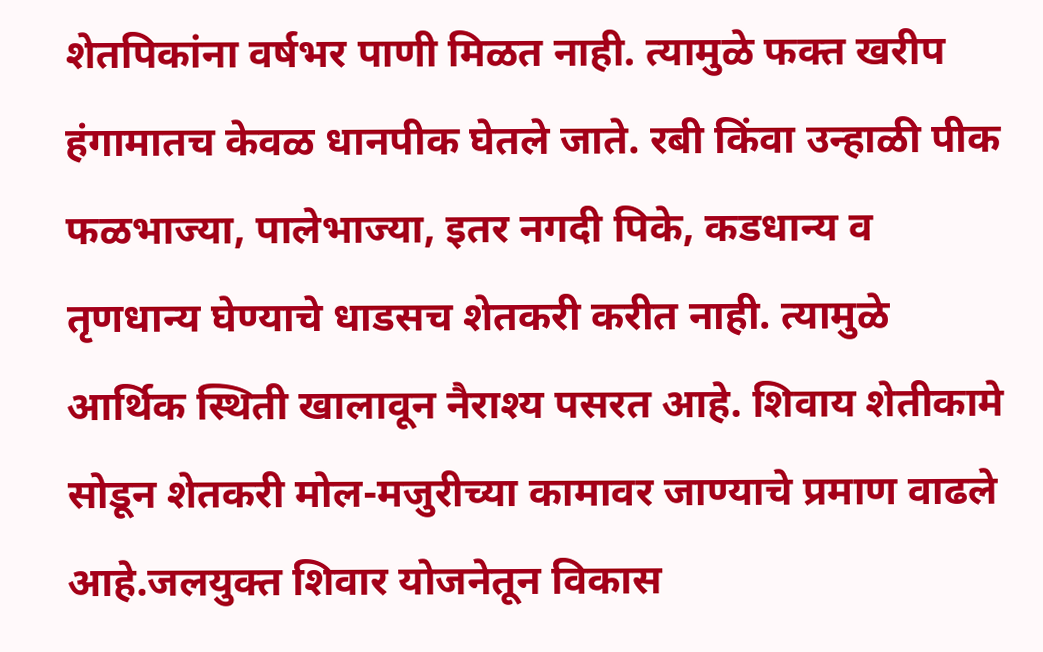शेतपिकांना वर्षभर पाणी मिळत नाही. त्यामुळे फक्त खरीप हंगामातच केवळ धानपीक घेतले जाते. रबी किंवा उन्हाळी पीक फळभाज्या, पालेभाज्या, इतर नगदी पिके, कडधान्य व तृणधान्य घेण्याचे धाडसच शेतकरी करीत नाही. त्यामुळे आर्थिक स्थिती खालावून नैराश्य पसरत आहे. शिवाय शेतीकामे सोडून शेतकरी मोल-मजुरीच्या कामावर जाण्याचे प्रमाण वाढले आहे.जलयुक्त शिवार योजनेतून विकास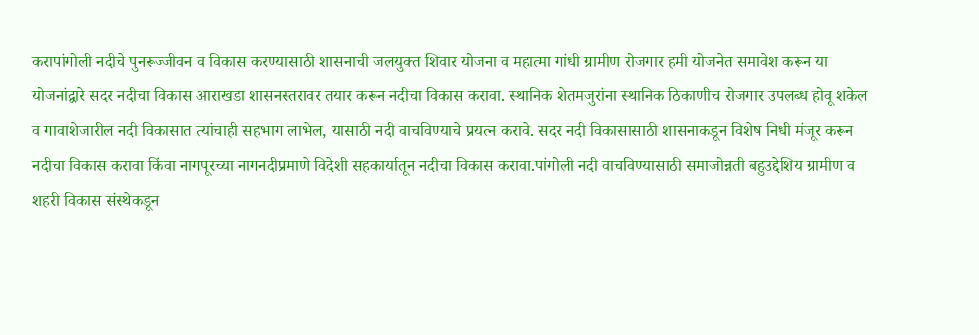करापांगोली नदीचे पुनरूज्जीवन व विकास करण्यासाठी शासनाची जलयुक्त शिवार योजना व महात्मा गांधी ग्रामीण रोजगार हमी योजनेत समावेश करून या योजनांद्वारे सदर नदीचा विकास आराखडा शासनस्तरावर तयार करून नदीचा विकास करावा. स्थानिक शेतमजुरांना स्थानिक ठिकाणीच रोजगार उपलब्ध होवू शकेल व गावाशेजारील नदी विकासात त्यांचाही सहभाग लाभेल, यासाठी नदी वाचविण्याचे प्रयत्न करावे. सदर नदी विकासासाठी शासनाकडून विशेष निधी मंजूर करून नदीचा विकास करावा किंवा नागपूरच्या नागनदीप्रमाणे विदेशी सहकार्यातून नदीचा विकास करावा.पांगोली नदी वाचविण्यासाठी समाजोन्नती बहुउद्देशिय ग्रामीण व शहरी विकास संस्थेकडून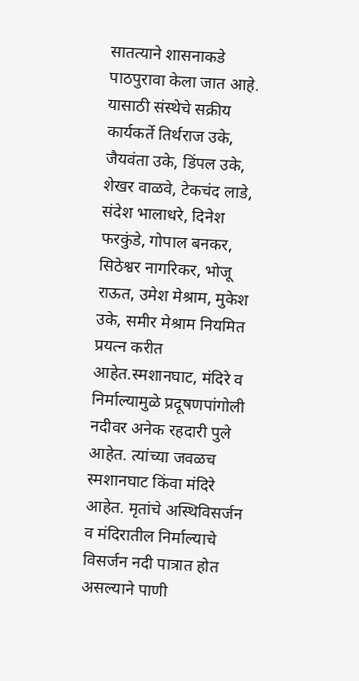सातत्याने शासनाकडे पाठपुरावा केला जात आहे. यासाठी संस्थेचे सक्रीय कार्यकर्ते तिर्थराज उके, जैयवंता उके, डिंपल उके, शेखर वाळवे, टेकचंद लाडे, संदेश भालाधरे, दिनेश फरकुंडे, गोपाल बनकर, सिठेश्वर नागरिकर, भोजू राऊत, उमेश मेश्राम, मुकेश उके, समीर मेश्राम नियमित प्रयत्न करीत आहेत.स्मशानघाट, मंदिरे व निर्माल्यामुळे प्रदूषणपांगोली नदीवर अनेक रहदारी पुले आहेत. त्यांच्या जवळच स्मशानघाट किंवा मंदिरे आहेत. मृतांचे अस्थिविसर्जन व मंदिरातील निर्माल्याचे विसर्जन नदी पात्रात होत असल्याने पाणी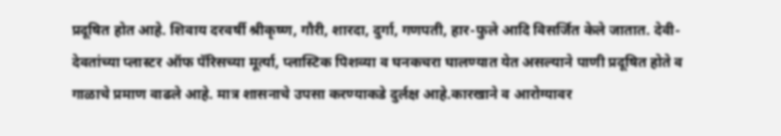प्रदूषित होत आहे. शिवाय दरवर्षी श्रीकृष्ण, गौरी, शारदा, दुर्गा, गणपती, हार-फुले आदि विसर्जित केले जातात. देवी-देवतांच्या प्लास्टर ऑफ पॅरिसच्या मूर्त्या, प्लास्टिक पिशव्या व घनकचरा घालण्यात येत असल्याने पाणी प्रदूषित होते व गाळाचे प्रमाण वाढले आहे. मात्र शासनाचे उपसा करण्याकडे दुर्लक्ष आहे.कारखाने व आरोग्यावर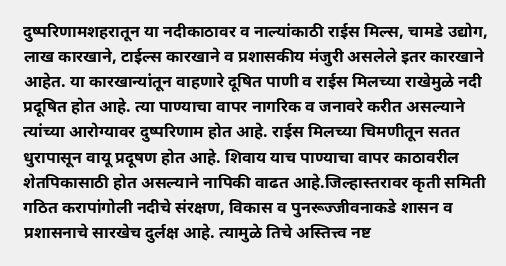दुष्परिणामशहरातून या नदीकाठावर व नाल्यांकाठी राईस मिल्स, चामडे उद्योग, लाख कारखाने, टाईल्स कारखाने व प्रशासकीय मंजुरी असलेले इतर कारखाने आहेत. या कारखान्यांतून वाहणारे दूषित पाणी व राईस मिलच्या राखेमुळे नदी प्रदूषित होत आहे. त्या पाण्याचा वापर नागरिक व जनावरे करीत असल्याने त्यांच्या आरोग्यावर दुष्परिणाम होत आहे. राईस मिलच्या चिमणीतून सतत धुरापासून वायू प्रदूषण होत आहे. शिवाय याच पाण्याचा वापर काठावरील शेतपिकासाठी होत असल्याने नापिकी वाढत आहे.जिल्हास्तरावर कृती समिती गठित करापांगोली नदीचे संरक्षण, विकास व पुनरूज्जीवनाकडे शासन व प्रशासनाचे सारखेच दुर्लक्ष आहे. त्यामुळे तिचे अस्तित्त्व नष्ट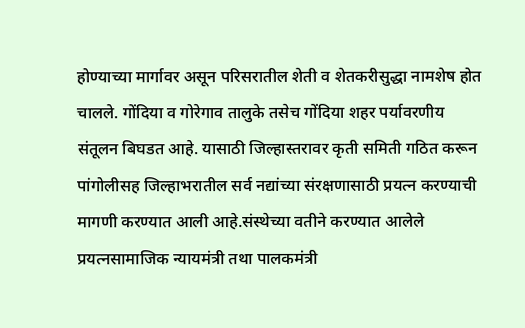होण्याच्या मार्गावर असून परिसरातील शेती व शेतकरीसुद्धा नामशेष होत चालले. गोंदिया व गोरेगाव तालुके तसेच गोंदिया शहर पर्यावरणीय संतूलन बिघडत आहे. यासाठी जिल्हास्तरावर कृती समिती गठित करून पांगोलीसह जिल्हाभरातील सर्व नद्यांच्या संरक्षणासाठी प्रयत्न करण्याची मागणी करण्यात आली आहे.संस्थेच्या वतीने करण्यात आलेले प्रयत्नसामाजिक न्यायमंत्री तथा पालकमंत्री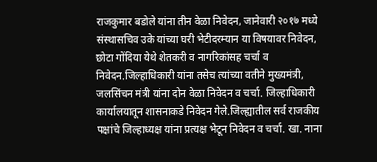राजकुमार बडोले यांना तीन वेळा निवेदन, जानेवारी २०१७ मध्ये संस्थासचिव उके यांच्या घरी भेटीदरम्यान या विषयावर निवेदन, छोटा गोंदिया येथे शेतकरी व नागरिकांसह चर्चा व निवेदन.जिल्हाधिकारी यांना तसेच त्यांच्या वतीने मुख्यमंत्री, जलसिंचन मंत्री यांना दोन वेळा निवेदन व चर्चा. जिल्हाधिकारी कार्यालयातून शासनाकडे निवेदन गेले.जिल्ह्यातील सर्व राजकीय पक्षांचे जिल्हाध्यक्ष यांना प्रत्यक्ष भेटून निवेदन व चर्चा. खा. नाना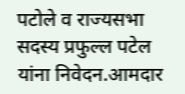पटोले व राज्यसभा सदस्य प्रफुल्ल पटेल यांना निवेदन.आमदार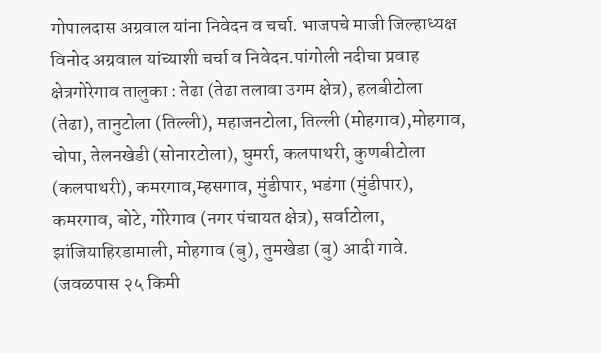गोपालदास अग्रवाल यांना निवेदन व चर्चा. भाजपचे माजी जिल्हाध्यक्ष विनोद अग्रवाल यांच्याशी चर्चा व निवेदन.पांगोली नदीचा प्रवाह क्षेत्रगोरेगाव तालुका : तेढा (तेढा तलावा उगम क्षेत्र), हलबीटोला (तेढा), तानुटोला (तिल्ली), महाजनटोला, तिल्ली (मोहगाव),मोहगाव, चोपा, तेलनखेडी (सोनारटोला), घुमर्रा, कलपाथरी, कुणबीटोला (कलपाथरी), कमरगाव,म्हसगाव, मुंडीपार, भडंगा (मुंडीपार), कमरगाव, बोटे, गोरेगाव (नगर पंचायत क्षेत्र), सर्वाटोला, झांजियाहिरडामाली, मोहगाव (बु), तुमखेडा (बु) आदी गावे. (जवळपास २५ किमी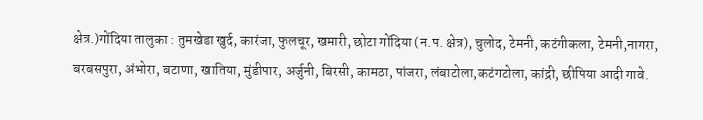क्षेत्र.)गोंदिया तालुका : तुमखेडा खुर्द, कारंजा, फुलचूर, खमारी, छोटा गोंदिया (न.प. क्षेत्र), चुलोद, टेमनी, कटंगीकला, टेमनी,नागरा, बरबसपुरा, अंभोरा, बटाणा, खातिया, मुंडीपार, अर्जुनी, बिरसी, कामठा, पांजरा, लंबाटोला,कटंगटोला, कांद्री, छीपिया आदी गावे.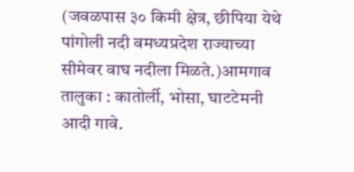(जवळपास ३० किमी क्षेत्र, छीपिया येथे पांगोली नदी वमध्यप्रदेश राज्याच्या सीमेवर वाघ नदीला मिळते.)आमगाव तालुका : कातोर्ली, भोसा, घाटटेमनी आदी गावे.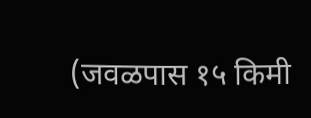(जवळपास १५ किमी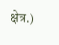क्षेत्र.)